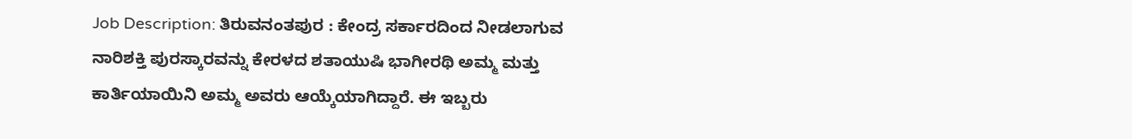Job Description: ತಿರುವನಂತಪುರ : ಕೇಂದ್ರ ಸರ್ಕಾರದಿಂದ ನೀಡಲಾಗುವ ನಾರಿಶಕ್ತಿ ಪುರಸ್ಕಾರವನ್ನು ಕೇರಳದ ಶತಾಯುಷಿ ಭಾಗೀರಥಿ ಅಮ್ಮ ಮತ್ತು ಕಾರ್ತಿಯಾಯಿನಿ ಅಮ್ಮ ಅವರು ಆಯ್ಕೆಯಾಗಿದ್ದಾರೆ. ಈ ಇಬ್ಬರು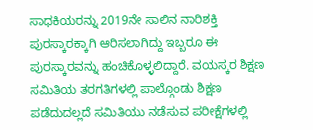ಸಾಧಕಿಯರನ್ನು 2019ನೇ ಸಾಲಿನ ನಾರಿಶಕ್ತಿ ಪುರಸ್ಕಾರಕ್ಕಾಗಿ ಆರಿಸಲಾಗಿದ್ದು ಇಬ್ಬರೂ ಈ ಪುರಸ್ಕಾರವನ್ನು ಹಂಚಿಕೊಳ್ಳಲಿದ್ದಾರೆ. ವಯಸ್ಕರ ಶಿಕ್ಷಣ ಸಮಿತಿಯ ತರಗತಿಗಳಲ್ಲಿ ಪಾಲ್ಗೊಂಡು ಶಿಕ್ಷಣ ಪಡೆದುದಲ್ಲದೆ ಸಮಿತಿಯು ನಡೆಸುವ ಪರೀಕ್ಷೆಗಳಲ್ಲಿ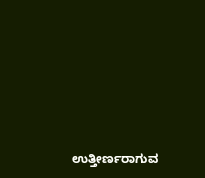ಉತ್ತೀರ್ಣರಾಗುವ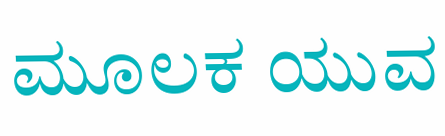ಮೂಲಕ ಯುವ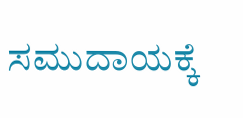ಸಮುದಾಯಕ್ಕೆ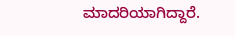ಮಾದರಿಯಾಗಿದ್ದಾರೆ.